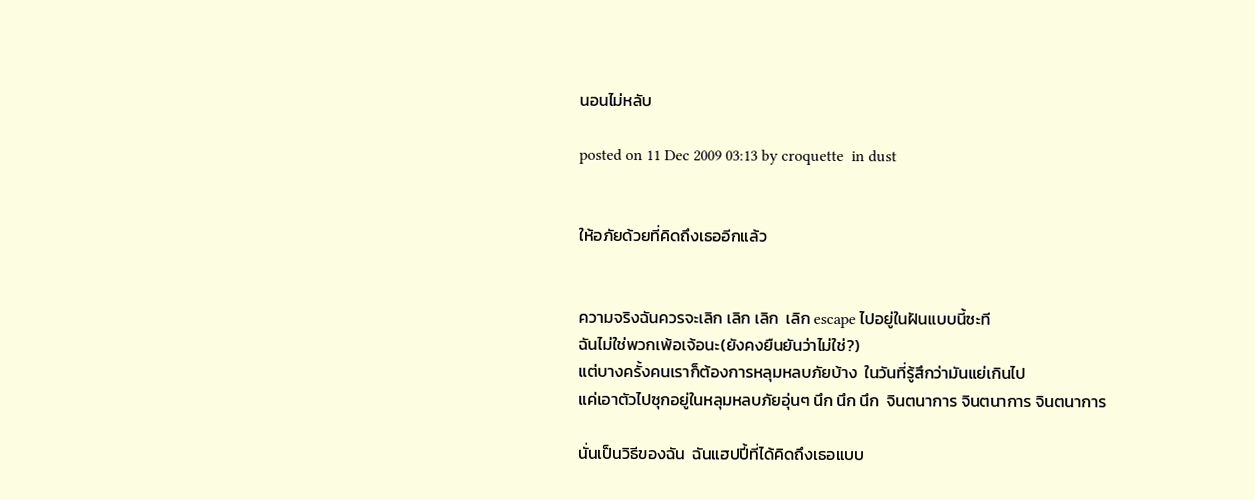นอนไม่หลับ

posted on 11 Dec 2009 03:13 by croquette  in dust


ให้อภัยด้วยที่คิดถึงเธออีกแล้ว


ความจริงฉันควรจะเลิก เลิก เลิก  เลิก escape ไปอยู่ในฝันแบบนี้ซะที
ฉันไม่ใช่พวกเพ้อเจ้อนะ(ยังคงยืนยันว่าไม่ใช่?)
แต่บางครั้งคนเราก็ต้องการหลุมหลบภัยบ้าง  ในวันที่รู้สึกว่ามันแย่เกินไป
แค่เอาตัวไปซุกอยู่ในหลุมหลบภัยอุ่นๆ นึก นึก นึก  จินตนาการ จินตนาการ จินตนาการ

นั่นเป็นวิธีของฉัน  ฉันแฮปปี้ที่ได้คิดถึงเธอแบบ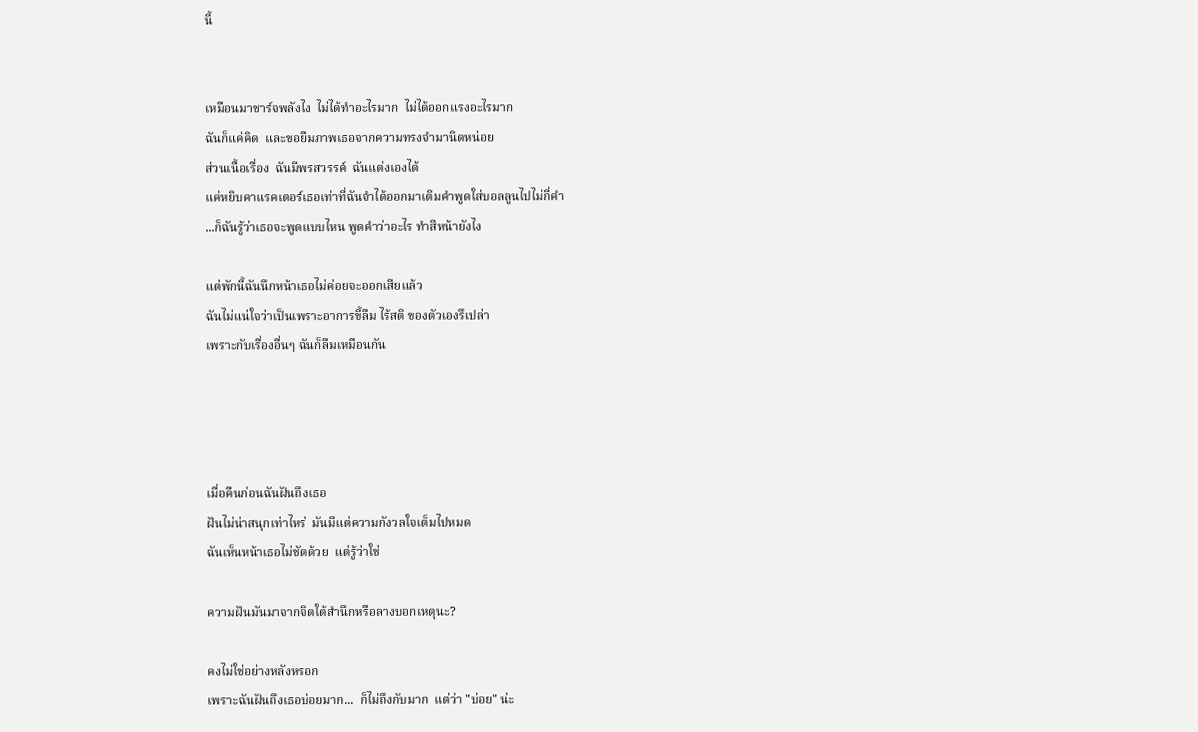นี้


เหมือนมาชาร์จพลังไง  ไม่ได้ทำอะไรมาก  ไม่ได้ออกแรงอะไรมาก
ฉันก็แค่คิด  และขอยืมภาพเธอจากความทรงจำมานิดหน่อย
ส่วนเนื้อเรื่อง  ฉันมีพรสวรรค์  ฉันแต่งเองได้
แค่หยิบคาแรคเตอร์เธอเท่าที่ฉันจำได้ออกมาเติมคำพูดใส่บอลลูนไปไม่กี่คำ
...ก็ฉันรู้ว่าเธอจะพูดแบบไหน พูดคำว่าอะไร ทำสีหน้ายังไง

แต่พักนี้ฉันนึกหน้าเธอไม่ค่อยจะออกเสียแล้ว
ฉันไม่แน่ใจว่าเป็นเพราะอาการขี้ลืม ไร้สติ ของตัวเองรึเปล่า
เพราะกับเรื่องอื่นๆ ฉันก็ลืมเหมือนกัน




เมื่อคืนก่อนฉันฝันถึงเธอ
ฝันไม่น่าสนุกเท่าไหร่  มันมีแต่ความกังวลใจเต็มไปหมด
ฉันเห็นหน้าเธอไม่ชัดด้วย  แต่รู้ว่าใช่

ความฝันมันมาจากจิตใต้สำนึกหรือลางบอกเหตุนะ?

คงไม่ใช่อย่างหลังหรอก
เพราะฉันฝันถึงเธอบ่อยมาก...  ก็ไม่ถึงกับมาก  แต่ว่า "บ่อย" น่ะ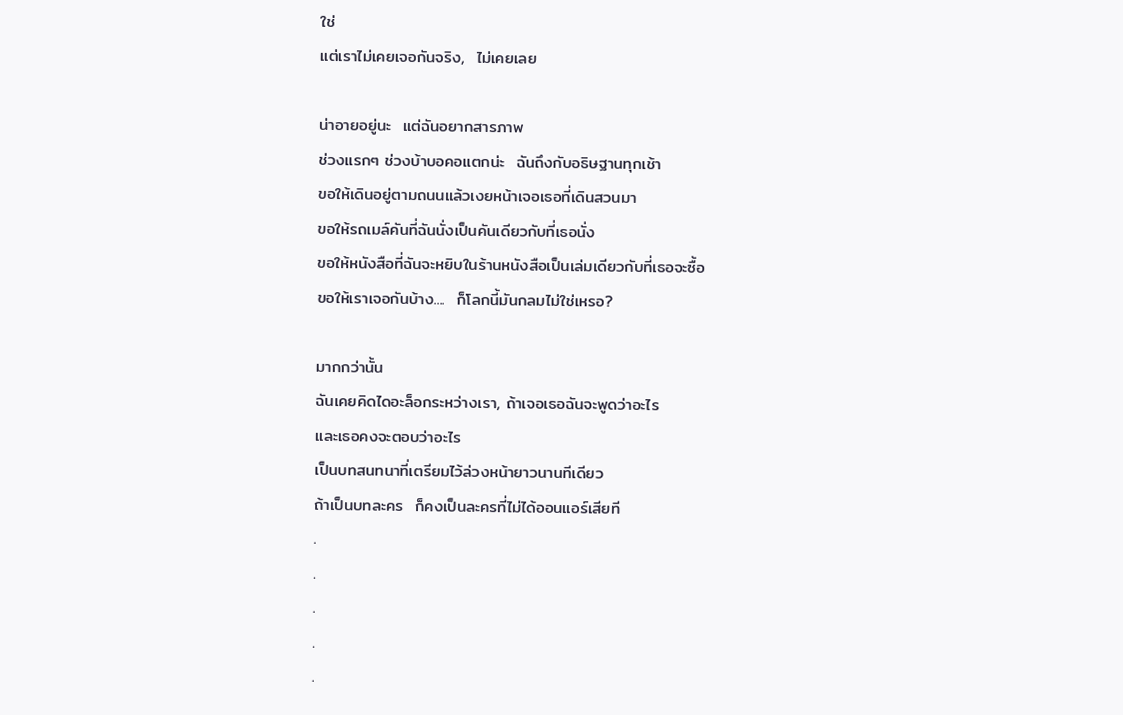ใช่
แต่เราไม่เคยเจอกันจริง,  ไม่เคยเลย

น่าอายอยู่นะ  แต่ฉันอยากสารภาพ
ช่วงแรกๆ ช่วงบ้าบอคอแตกน่ะ  ฉันถึงกับอธิษฐานทุกเช้า
ขอให้เดินอยู่ตามถนนแล้วเงยหน้าเจอเธอที่เดินสวนมา
ขอให้รถเมล์คันที่ฉันนั่งเป็นคันเดียวกับที่เธอนั่ง
ขอให้หนังสือที่ฉันจะหยิบในร้านหนังสือเป็นเล่มเดียวกับที่เธอจะซื้อ
ขอให้เราเจอกันบ้าง....  ก็โลกนี้มันกลมไม่ใช่เหรอ?

มากกว่านั้น
ฉันเคยคิดไดอะล็อกระหว่างเรา, ถ้าเจอเธอฉันจะพูดว่าอะไร
และเธอคงจะตอบว่าอะไร
เป็นบทสนทนาที่เตรียมไว้ล่วงหน้ายาวนานทีเดียว
ถ้าเป็นบทละคร  ก็คงเป็นละครที่ไม่ได้ออนแอร์เสียที
.
.
.
.
.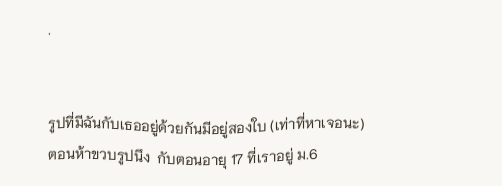.


รูปที่มีฉันกับเธออยู่ด้วยกันมีอยู่สองใบ (เท่าที่หาเจอนะ)
ตอนห้าขวบรูปนึง  กับตอนอายุ 17 ที่เราอยู่ ม.6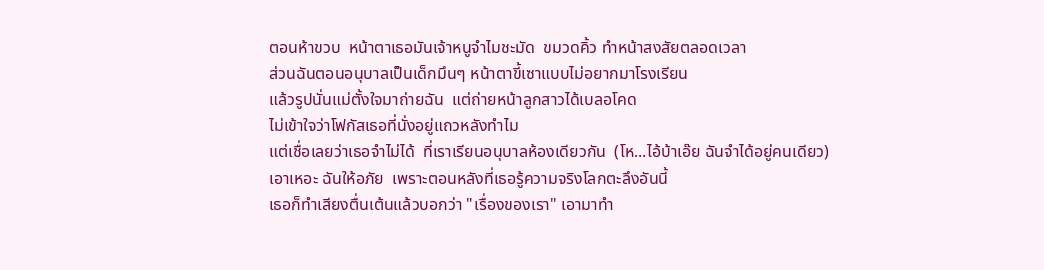ตอนห้าขวบ  หน้าตาเธอมันเจ้าหนูจำไมชะมัด  ขมวดคิ้ว ทำหน้าสงสัยตลอดเวลา
ส่วนฉันตอนอนุบาลเป็นเด็กมึนๆ หน้าตาขี้เซาแบบไม่อยากมาโรงเรียน
แล้วรูปนั่นแม่ตั้งใจมาถ่ายฉัน  แต่ถ่ายหน้าลูกสาวได้เบลอโคด
ไม่เข้าใจว่าโฟกัสเธอที่นั่งอยู่แถวหลังทำไม
แต่เชื่อเลยว่าเธอจำไม่ได้  ที่เราเรียนอนุบาลห้องเดียวกัน  (โห...ไอ้บ้าเอ๊ย ฉันจำได้อยู่คนเดียว)
เอาเหอะ ฉันให้อภัย  เพราะตอนหลังที่เธอรู้ความจริงโลกตะลึงอันนี้
เธอก็ทำเสียงตื่นเต้นแล้วบอกว่า "เรื่องของเรา" เอามาทำ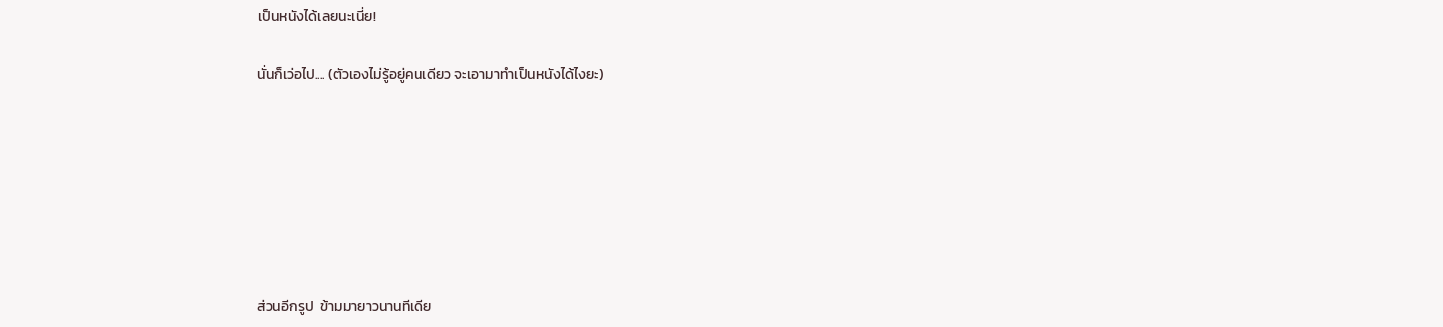เป็นหนังได้เลยนะเนี่ย!

นั่นก็เว่อไป.... (ตัวเองไม่รู้อยู่คนเดียว จะเอามาทำเป็นหนังได้ไงยะ)







ส่วนอีกรูป  ข้ามมายาวนานทีเดีย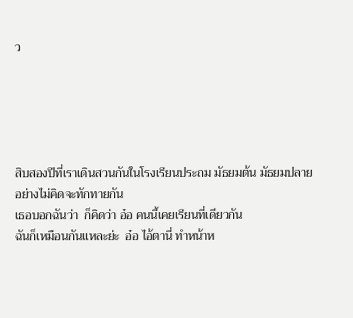ว





สิบสองปีที่เราเดินสวนกันในโรงเรียนประถม มัธยมต้น มัธยมปลาย
อย่างไม่คิดจะทักทายกัน
เธอบอกฉันว่า  ก็คิดว่า อ๋อ คนนี้เคยเรียนที่เดียวกัน
ฉันก็เหมือนกันแหละย่ะ  อ๋อ ไอ้ตานี่ ทำหน้าห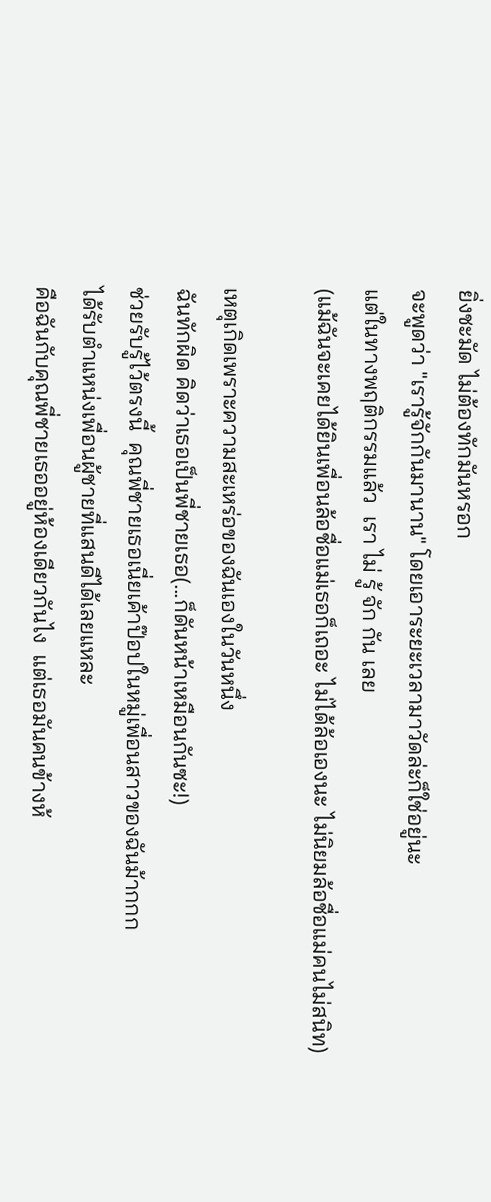ยิ่งชะมัด ไม่ต้องทักมันหรอก
จะพูดว่า "เรารู้จักกันมานาน" โดยเอาระยะเวลามาวัดล่ะก็ใช่อยู่นะ
แต่ในทางพฤติกรรมแล้ว  เรา ไม่ รู้ จัก กัน เลย
(แม้ฉันจะเคยได้ยินเพื่อนล้อชื่อแม่เธอก็เถอะ ไม่ได้ล้อเองนะ ไม่นิยมล้อชื่อแม่คนไม่สนิท)

เหตุเกิดเพราะความสะเหร่อของฉันเองในวันหนึ่ง
ฉันทักผิด คิดว่าเธอเป็นพี่ชายเธอ(...ก็ดันหน้าเหมือนกันซะ!)
ช่วยรับรู้ไว้ตรงนี้  คุณพี่ชายเธอเนี่ยเค้าป๊อปในหมู่เพื่อนสาวของฉันม้ากกก
ได้รับตำแหน่งเพื่อนผู้ชายที่แสนดีได้เลยแหละ
คือฉันกับคุณพี่ชายเธออยู่ห้องเดียวกันไง  แต่เธอมันคนข้างห้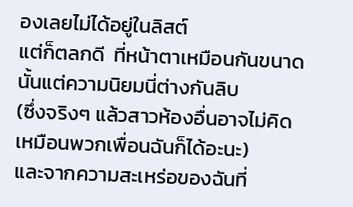องเลยไม่ได้อยู่ในลิสต์
แต่ก็ตลกดี  ที่หน้าตาเหมือนกันขนาดนั้นแต่ความนิยมนี่ต่างกันลิบ
(ซึ่งจริงๆ แล้วสาวห้องอื่นอาจไม่คิดเหมือนพวกเพื่อนฉันก็ได้อะนะ)
และจากความสะเหร่อของฉันที่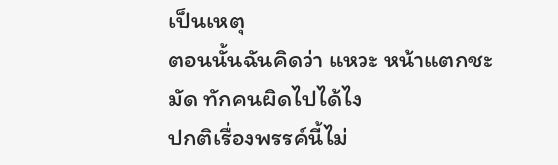เป็นเหตุ
ตอนนั้นฉันคิดว่า แหวะ หน้าแตกชะมัด ทักคนผิดไปได้ไง
ปกติเรื่องพรรค์นี้ไม่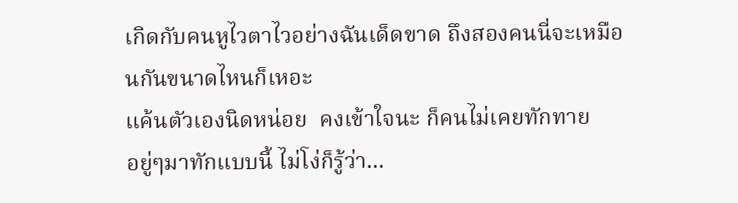เกิดกับคนหูไวตาไวอย่างฉันเด็ดขาด ถึงสองคนนี่จะเหมือนกันขนาดไหนก็เหอะ
แค้นตัวเองนิดหน่อย  คงเข้าใจนะ ก็คนไม่เคยทักทาย
อยู่ๆมาทักแบบนี้ ไม่โง่ก็รู้ว่า...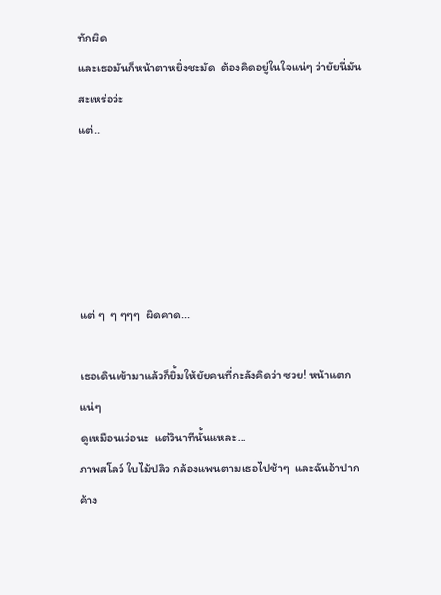ทักผิด
และเธอมันก็หน้าตาหยิ่งชะมัด  ต้องคิดอยู่ในใจแน่ๆ ว่ายัยนี่มันสะเหร่อว่ะ
แต่..





แต่ ๆ  ๆ ๆๆๆ  ผิดคาด...

เธอเดินเข้ามาแล้วก็ยิ้มให้ยัยคนที่กะลังคิดว่า ซวย! หน้าแตกแน่ๆ
ดูเหมือนเว่อนะ  แต่วินาทีนั้นแหละ...
ภาพสโลว์ ใบไม้ปลิว กล้องแพนตามเธอไปช้าๆ  และฉันอ้าปากค้าง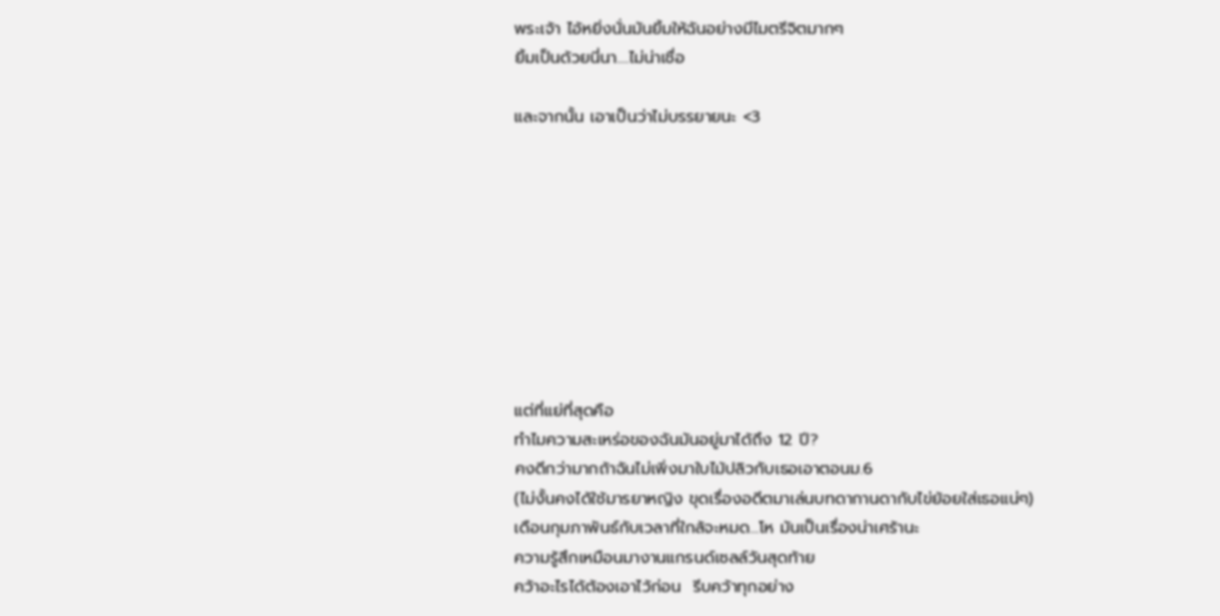พระเจ้า ไอ้หยิ่งนั่นมันยิ้มให้ฉันอย่างมีไมตรีจิตมากๆ
ยิ้มเป็นด้วยนี่นา....ไม่น่าเชื่อ

และจากนั้น เอาเป็นว่าไม่บรรยายนะ <3









แต่ที่แย่ที่สุดคือ
ทำไมความสะเหร่อของฉันมันอยู่มาได้ถึง 12 ปี?
คงดีกว่ามากถ้าฉันไม่เพิ่งมาใบไม้ปลิวกับเธอเอาตอนม.6
(ไม่งั้นคงได้ใช้มารยาหญิง ขุดเรื่องอดีตมาเล่นบทดากานดากับไข่ย้อยใส่เธอแน่ๆ)
เดือนกุมภาพันธ์กับเวลาที่ใกล้จะหมด...โห มันเป็นเรื่องน่าเศร้านะ
ความรู้สึกเหมือนมางานแกรนด์เซลล์วันสุดท้าย
คว้าอะไรได้ต้องเอาไว้ก่อน  รีบคว้าทุกอย่าง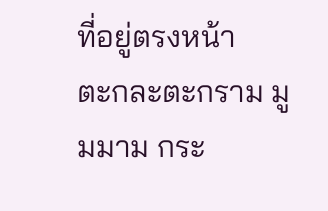ที่อยู่ตรงหน้า
ตะกละตะกราม มูมมาม กระ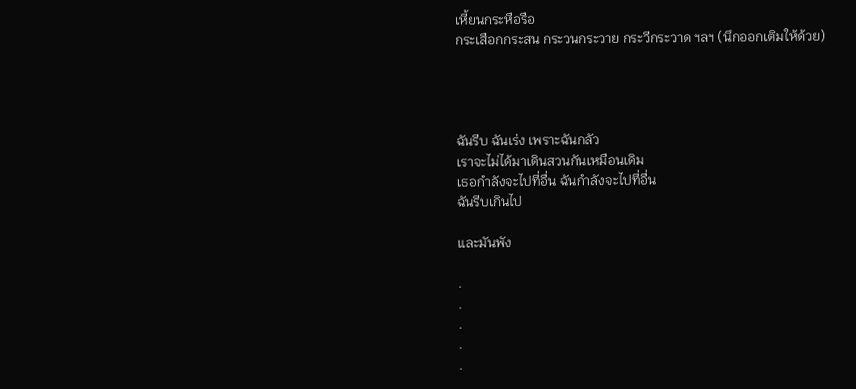เหี้ยนกระหือรือ
กระเสือกกระสน กระวนกระวาย กระวีกระวาด ฯลฯ (นึกออกเติมให้ด้วย)




ฉันรีบ ฉันเร่ง เพราะฉันกลัว
เราจะไม่ได้มาเดินสวนกันเหมือนเดิม
เธอกำลังจะไปที่อื่น ฉันกำลังจะไปที่อื่น
ฉันรีบเกินไป

และมันพัง

.
.
.
.
.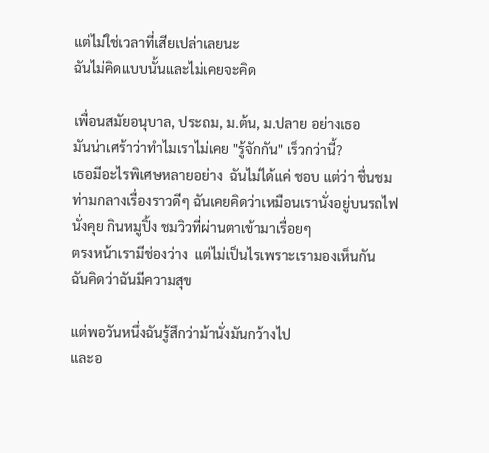แต่ไม่ใช่เวลาที่เสียเปล่าเลยนะ
ฉันไม่คิดแบบนั้นและไม่เคยจะคิด

เพื่อนสมัยอนุบาล, ประถม, ม.ต้น, ม.ปลาย อย่างเธอ
มันน่าเศร้าว่าทำไมเราไม่เคย "รู้จักกัน" เร็วกว่านี้?
เธอมีอะไรพิเศษหลายอย่าง  ฉันไม่ได้แค่ ชอบ แต่ว่า ชื่นชม
ท่ามกลางเรื่องราวดีๆ ฉันเคยคิดว่าเหมือนเรานั่งอยู่บนรถไฟ
นั่งคุย กินหมูปิ้ง ชมวิวที่ผ่านตาเข้ามาเรื่อยๆ
ตรงหน้าเรามีช่องว่าง  แต่ไม่เป็นไรเพราะเรามองเห็นกัน
ฉันคิดว่าฉันมีความสุข

แต่พอวันหนึ่งฉันรู้สึกว่าม้านั่งมันกว้างไป
และอ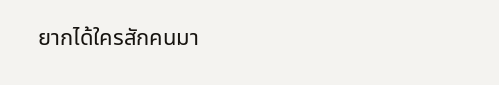ยากได้ใครสักคนมา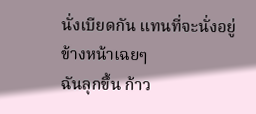นั่งเบียดกัน แทนที่จะนั่งอยู่ข้างหน้าเฉยๆ
ฉันลุกขึ้น ก้าว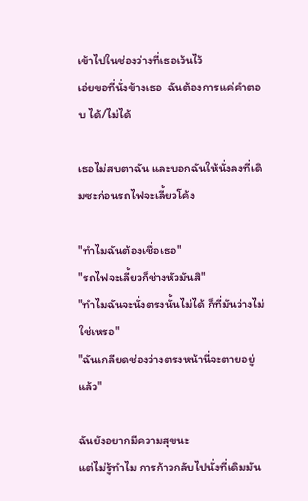เข้าไปในช่องว่างที่เธอเว้นไว้
เอ่ยขอที่นั่งข้างเธอ  ฉันต้องการแค่คำตอบ ได้/ไม่ได้

เธอไม่สบตาฉัน และบอกฉันให้นั่งลงที่เดิมซะก่อนรถไฟจะเลี้ยวโค้ง

"ทำไมฉันต้องเชื่อเธอ"
"รถไฟจะเลี้ยวก็ช่างหัวมันสิ"
"ทำไมฉันจะนั่งตรงนั้นไม่ได้ ก็ที่มันว่างไม่ใช่เหรอ"
"ฉันเกลียดช่องว่างตรงหน้านี่จะตายอยู่แล้ว"

ฉันยังอยากมีความสุขนะ
แต่ไม่รู้ทำไม การก้าวกลับไปนั่งที่เดิมมัน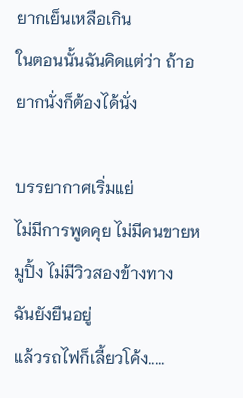ยากเย็นเหลือเกิน
ในตอนนั้นฉันคิดแต่ว่า ถ้าอยากนั่งก็ต้องได้นั่ง

บรรยากาศเริ่มแย่
ไม่มีการพูดคุย ไม่มีคนขายหมูปิ้ง ไม่มีวิวสองข้างทาง
ฉันยังยืนอยู่
แล้วรถไฟก็เลี้ยวโค้ง.....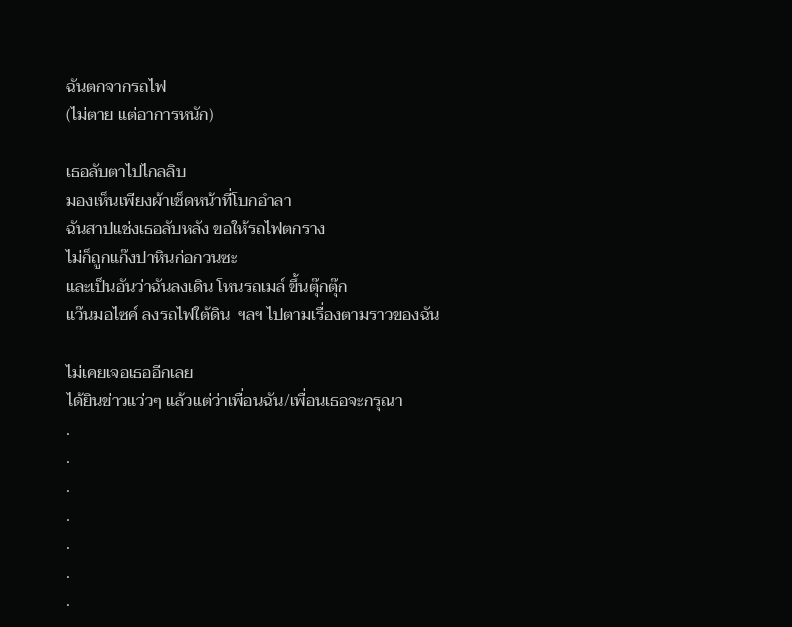ฉันตกจากรถไฟ
(ไม่ตาย แต่อาการหนัก)

เธอลับตาไปไกลลิบ
มองเห็นเพียงผ้าเช็ดหน้าที่โบกอำลา
ฉันสาปแช่งเธอลับหลัง ขอให้รถไฟตกราง
ไม่ก็ถูกแก๊งปาหินก่อกวนซะ
และเป็นอันว่าฉันลงเดิน โหนรถเมล์ ขึ้นตุ๊กตุ๊ก
แว๊นมอไซค์ ลงรถไฟใต้ดิน  ฯลฯ ไปตามเรื่องตามราวของฉัน

ไม่เคยเจอเธออีกเลย
ได้ยินข่าวแว่วๆ แล้วแต่ว่าเพื่อนฉัน/เพื่อนเธอจะกรุณา
.
.
.
.
.
.
.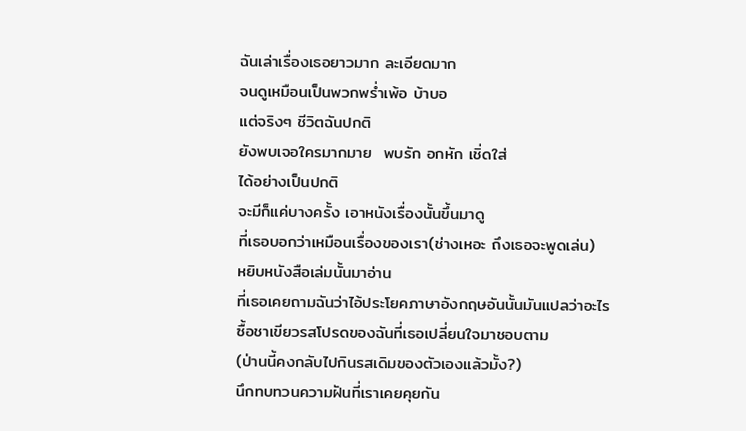ฉันเล่าเรื่องเธอยาวมาก ละเอียดมาก
จนดูเหมือนเป็นพวกพร่ำเพ้อ บ้าบอ
แต่จริงๆ ชีวิตฉันปกติ
ยังพบเจอใครมากมาย  พบรัก อกหัก เชิ่ดใส่
ได้อย่างเป็นปกติ
จะมีก็แค่บางครั้ง เอาหนังเรื่องนั้นขึ้นมาดู
ที่เธอบอกว่าเหมือนเรื่องของเรา(ช่างเหอะ ถึงเธอจะพูดเล่น)
หยิบหนังสือเล่มนั้นมาอ่าน
ที่เธอเคยถามฉันว่าไอ้ประโยคภาษาอังกฤษอันนั้นมันแปลว่าอะไร
ซื้อชาเขียวรสโปรดของฉันที่เธอเปลี่ยนใจมาชอบตาม
(ป่านนี้คงกลับไปกินรสเดิมของตัวเองแล้วมั้ง?)
นึกทบทวนความฝันที่เราเคยคุยกัน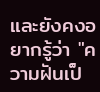และยังคงอยากรู้ว่า "ความฝันเป็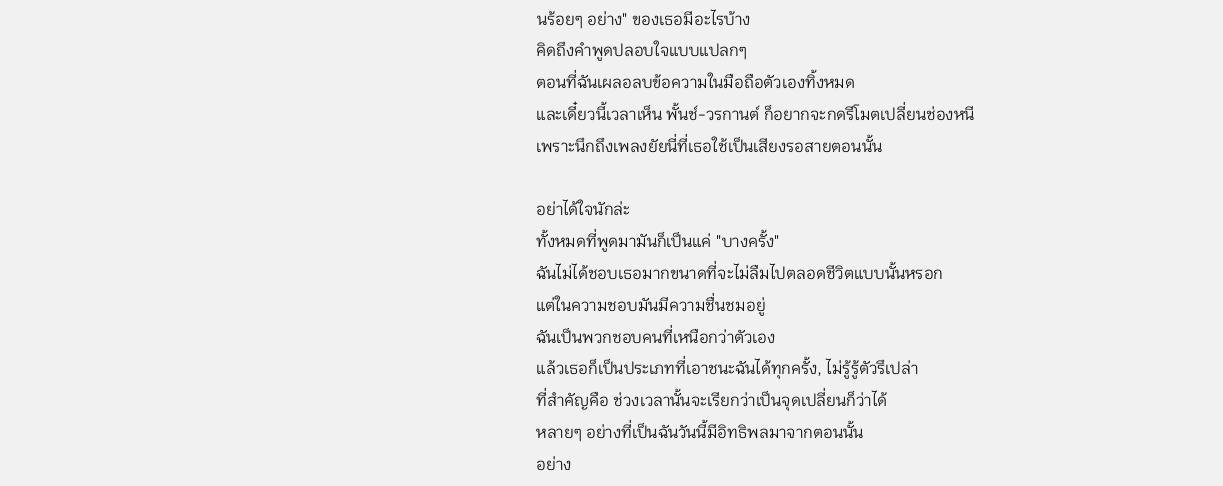นร้อยๆ อย่าง" ของเธอมีอะไรบ้าง
คิดถึงคำพูดปลอบใจแบบแปลกๆ
ตอนที่ฉันเผลอลบข้อความในมือถือตัวเองทิ้งหมด
และเดี๋ยวนี้เวลาเห็น พั้นช์-วรกานต์ ก็อยากจะกดรีโมตเปลี่ยนช่องหนี
เพราะนึกถึงเพลงยัยนี่ที่เธอใช้เป็นเสียงรอสายตอนนั้น

อย่าได้ใจนักล่ะ
ทั้งหมดที่พูดมามันก็เป็นแค่ "บางครั้ง"
ฉันไม่ได้ชอบเธอมากขนาดที่จะไม่ลืมไปตลอดชีวิตแบบนั้นหรอก
แต่ในความชอบมันมีความชื่นชมอยู่
ฉันเป็นพวกชอบคนที่เหนือกว่าตัวเอง
แล้วเธอก็เป็นประเภทที่เอาชนะฉันได้ทุกครั้ง, ไม่รู้รู้ตัวรึเปล่า
ที่สำคัญคือ ช่วงเวลานั้นจะเรียกว่าเป็นจุดเปลี่ยนก็ว่าได้
หลายๆ อย่างที่เป็นฉันวันนี้มีอิทธิพลมาจากตอนนั้น
อย่าง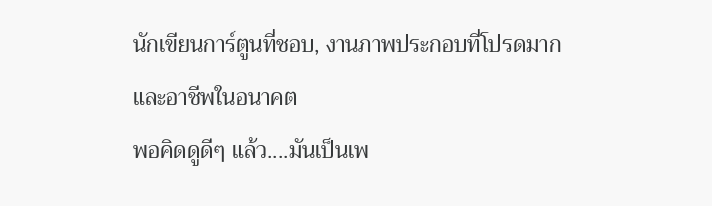นักเขียนการ์ตูนที่ชอบ, งานภาพประกอบที่โปรดมาก
และอาชีพในอนาคต
พอคิดดูดีๆ แล้ว....มันเป็นเพ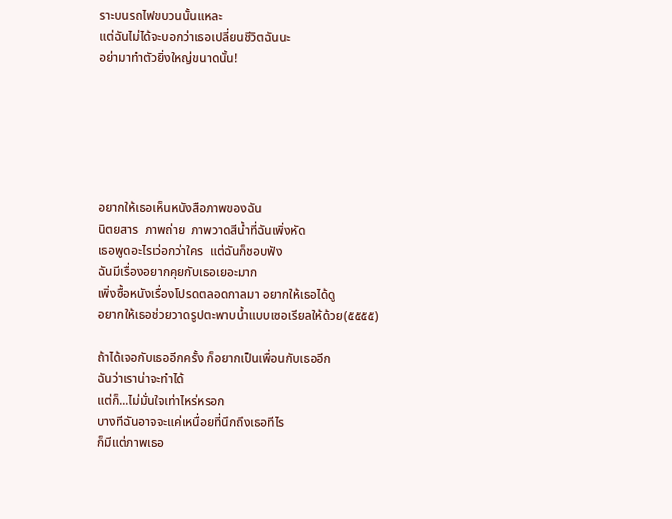ราะบนรถไฟขบวนนั้นแหละ
แต่ฉันไม่ได้จะบอกว่าเธอเปลี่ยนชีวิตฉันนะ
อย่ามาทำตัวยิ่งใหญ่ขนาดนั้น!






อยากให้เธอเห็นหนังสือภาพของฉัน
นิตยสาร  ภาพถ่าย  ภาพวาดสีน้ำที่ฉันเพิ่งหัด
เธอพูดอะไรเว่อกว่าใคร  แต่ฉันก็ชอบฟัง
ฉันมีเรื่องอยากคุยกับเธอเยอะมาก
เพิ่งซื้อหนังเรื่องโปรดตลอดกาลมา อยากให้เธอได้ดู
อยากให้เธอช่วยวาดรูปตะพาบน้ำแบบเซอเรียลให้ด้วย(๕๕๕๕)

ถ้าได้เจอกับเธออีกครั้ง ก็อยากเป็นเพื่อนกับเธออีก
ฉันว่าเราน่าจะทำได้
แต่ก็...ไม่มั่นใจเท่าไหร่หรอก
บางทีฉันอาจจะแค่เหนื่อยที่นึกถึงเธอทีไร
ก็มีแต่ภาพเธอ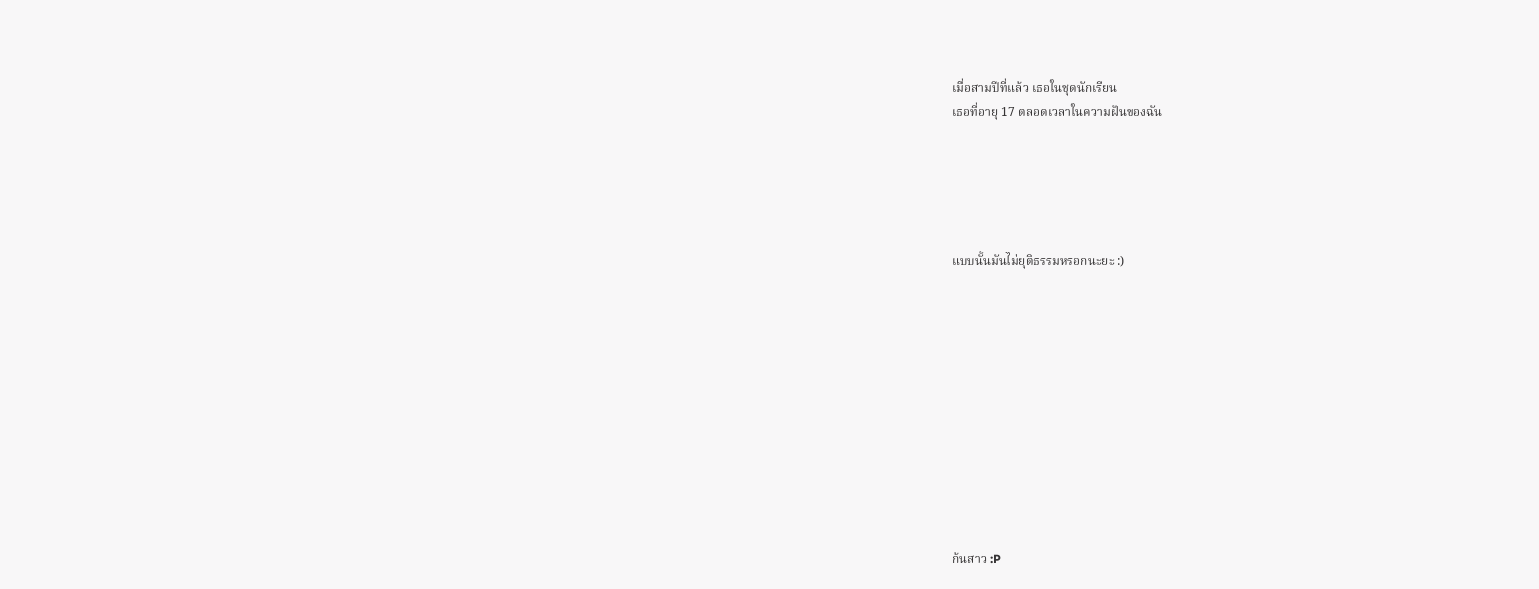เมื่อสามปีที่แล้ว เธอในชุดนักเรียน
เธอที่อายุ 17 ตลอดเวลาในความฝันของฉัน





แบบนั้นมันไม่ยุติธรรมหรอกนะยะ :)











ก้นสาว :P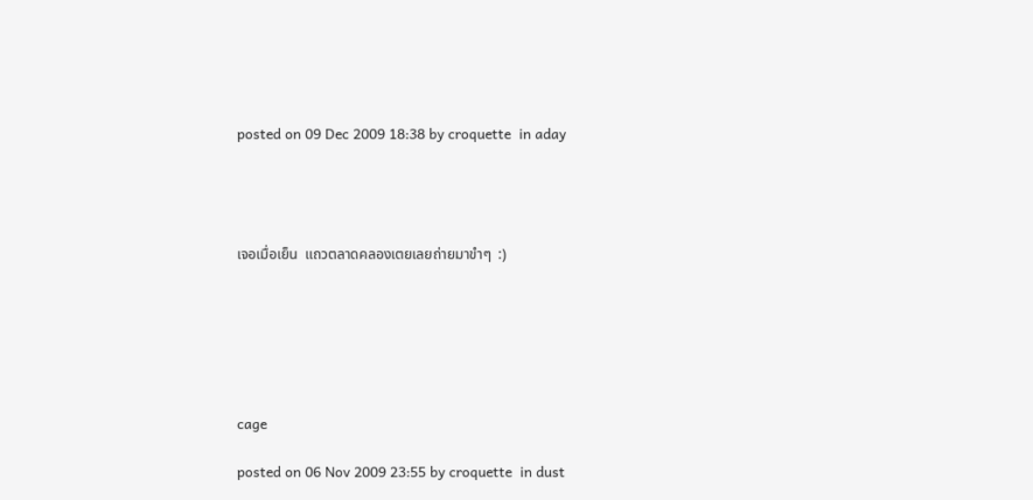posted on 09 Dec 2009 18:38 by croquette  in aday




เจอเมื่อเย็น  แถวตลาดคลองเตยเลยถ่ายมาขำๆ  :)






cage

posted on 06 Nov 2009 23:55 by croquette  in dust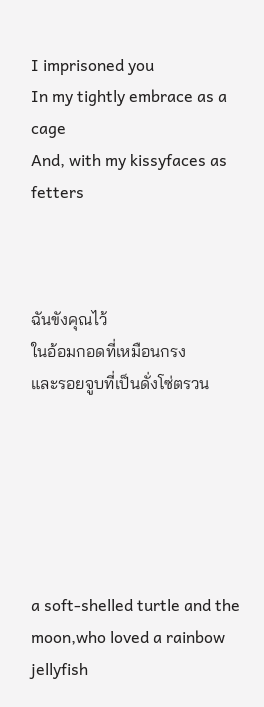I imprisoned you
In my tightly embrace as a cage
And, with my kissyfaces as fetters



ฉันขังคุณไว้
ในอ้อมกอดที่เหมือนกรง
และรอยจูบที่เป็นดั่งโซ่ตรวน






a soft-shelled turtle and the moon,who loved a rainbow jellyfish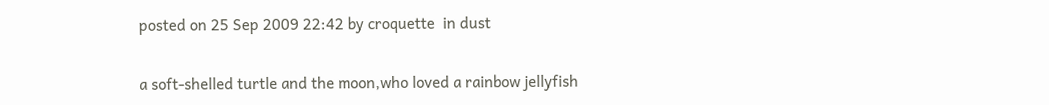posted on 25 Sep 2009 22:42 by croquette  in dust

a soft-shelled turtle and the moon,who loved a rainbow jellyfish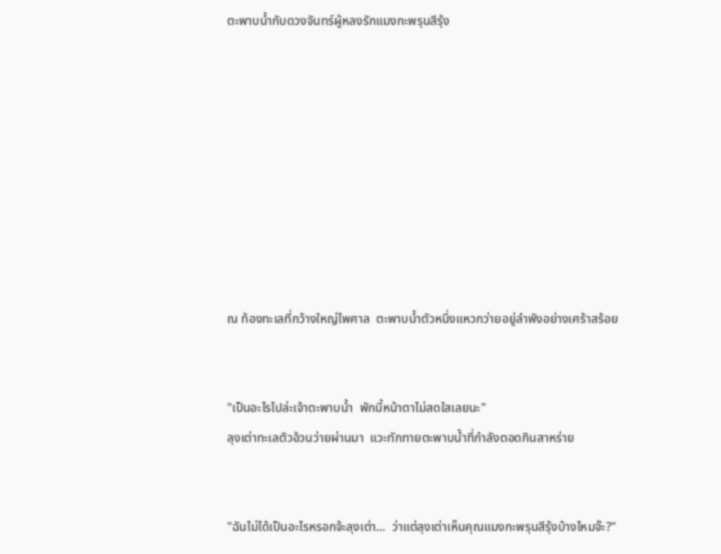ตะพาบน้ำกับดวงจันทร์ผู้หลงรักแมงกะพรุนสีรุ้ง









ณ ท้องทะเลที่กว้างใหญ่ไพศาล  ตะพาบน้ำตัวหนึ่งแหวกว่ายอยู่ลำพังอย่างเศร้าสร้อย


"เป็นอะไรไปล่ะเจ้าตะพาบน้ำ  พักนี้หน้าตาไม่สดใสเลยนะ"
ลุงเต่าทะเลตัวอ้วนว่ายผ่านมา  แวะทักทายตะพาบน้ำที่กำลังตอดกินสาหร่าย


"ฉันไม่ได้เป็นอะไรหรอกจ้ะลุงเต่า...  ว่าแต่ลุงเต่าเห็นคุณแมงกะพรุนสีรุ้งบ้างไหมจ๊ะ?"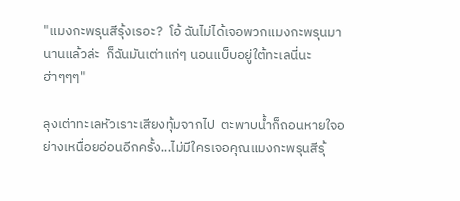"แมงกะพรุนสีรุ้งเรอะ?  โอ้ ฉันไม่ได้เจอพวกแมงกะพรุนมานานแล้วล่ะ  ก็ฉันมันเต่าแก่ๆ นอนแบ็บอยู่ใต้ทะเลนี่นะ  ฮ่าๆๆๆ"

ลุงเต่าทะเลหัวเราะเสียงทุ้มจากไป  ตะพาบน้ำก็ถอนหายใจอย่างเหนื่อยอ่อนอีกครั้ง...ไม่มีใครเจอคุณแมงกะพรุนสีรุ้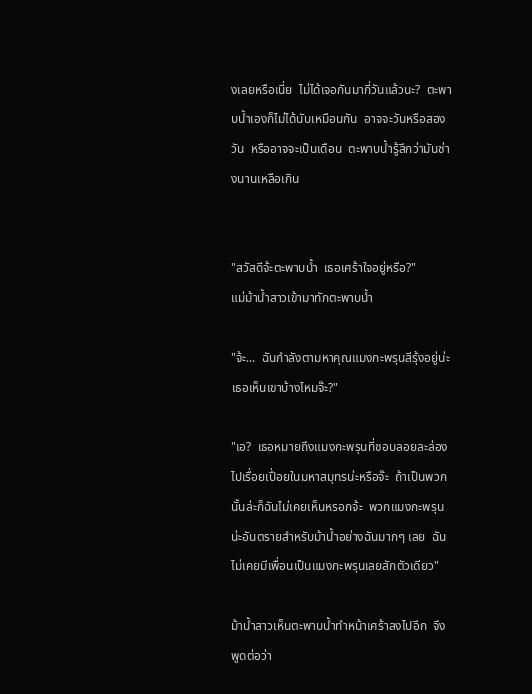งเลยหรือเนี่ย  ไม่ได้เจอกันมากี่วันแล้วนะ?  ตะพาบน้ำเองก็ไม่ได้นับเหมือนกัน  อาจจะวันหรือสองวัน  หรืออาจจะเป็นเดือน  ตะพาบน้ำรู้สึกว่ามันช่างนานเหลือเกิน


"สวัสดีจ้ะตะพาบน้ำ  เธอเศร้าใจอยู่หรือ?"
แม่ม้าน้ำสาวเข้ามาทักตะพาบน้ำ

"จ้ะ...  ฉันกำลังตามหาคุณแมงกะพรุนสีรุ้งอยู่น่ะ  เธอเห็นเขาบ้างไหมจ๊ะ?"

"เอ?  เธอหมายถึงแมงกะพรุนที่ชอบลอยละล่องไปเรื่อยเปื่อยในมหาสมุทรน่ะหรือจ๊ะ  ถ้าเป็นพวกนั้นล่ะก็ฉันไม่เคยเห็นหรอกจ้ะ  พวกแมงกะพรุนน่ะอันตรายสำหรับม้าน้ำอย่างฉันมากๆ เลย  ฉันไม่เคยมีเพื่อนเป็นแมงกะพรุนเลยสักตัวเดียว"

ม้าน้ำสาวเห็นตะพาบน้ำทำหน้าเศร้าลงไปอีก  จึงพูดต่อว่า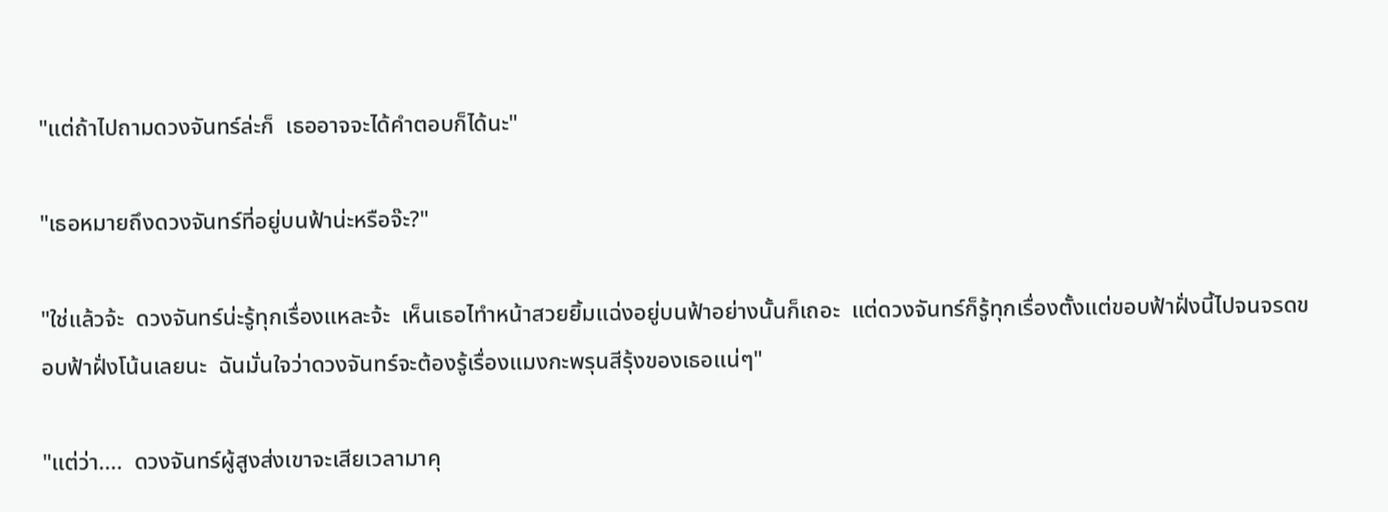"แต่ถ้าไปถามดวงจันทร์ล่ะก็  เธออาจจะได้คำตอบก็ได้นะ"

"เธอหมายถึงดวงจันทร์ที่อยู่บนฟ้าน่ะหรือจ๊ะ?"

"ใช่แล้วจ้ะ  ดวงจันทร์น่ะรู้ทุกเรื่องแหละจ้ะ  เห็นเธอไทำหน้าสวยยิ้มแฉ่งอยู่บนฟ้าอย่างนั้นก็เถอะ  แต่ดวงจันทร์ก็รู้ทุกเรื่องตั้งแต่ขอบฟ้าฝั่งนี้ไปจนจรดขอบฟ้าฝั่งโน้นเลยนะ  ฉันมั่นใจว่าดวงจันทร์จะต้องรู้เรื่องแมงกะพรุนสีรุ้งของเธอแน่ๆ"

"แต่ว่า....  ดวงจันทร์ผู้สูงส่งเขาจะเสียเวลามาคุ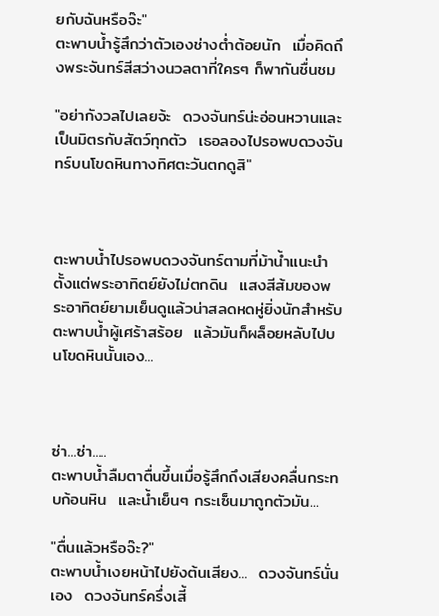ยกับฉันหรือจ๊ะ"
ตะพาบน้ำรู้สึกว่าตัวเองช่างต่ำต้อยนัก  เมื่อคิดถึงพระจันทร์สีสว่างนวลตาที่ใครๆ ก็พากันชื่นชม

"อย่ากังวลไปเลยจ้ะ  ดวงจันทร์น่ะอ่อนหวานและเป็นมิตรกับสัตว์ทุกตัว  เธอลองไปรอพบดวงจันทร์บนโขดหินทางทิศตะวันตกดูสิ"



ตะพาบน้ำไปรอพบดวงจันทร์ตามที่ม้าน้ำแนะนำตั้งแต่พระอาทิตย์ยังไม่ตกดิน  แสงสีส้มของพระอาทิตย์ยามเย็นดูแล้วน่าสลดหดหู่ยิ่งนักสำหรับตะพาบน้ำผู้เศร้าสร้อย  แล้วมันก็ผล็อยหลับไปบนโขดหินนั้นเอง...



ซ่า...ซ่า.....
ตะพาบน้ำลืมตาตื่นขึ้นเมื่อรู้สึกถึงเสียงคลื่นกระทบก้อนหิน  และน้ำเย็นๆ กระเซ็นมาถูกตัวมัน...

"ตื่นแล้วหรือจ๊ะ?"
ตะพาบน้ำเงยหน้าไปยังต้นเสียง...  ดวงจันทร์นั่นเอง  ดวงจันทร์ครึ่งเสี้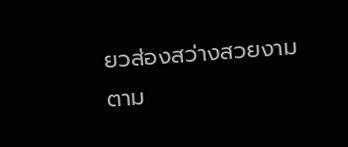ยวส่องสว่างสวยงามตาม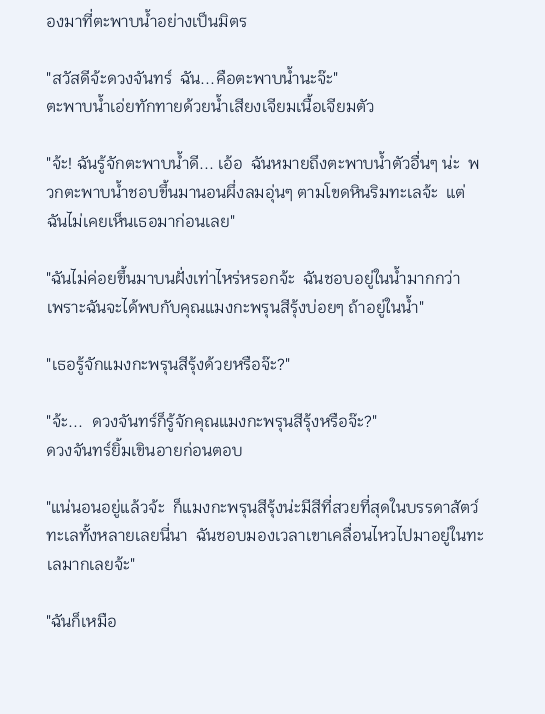องมาที่ตะพาบน้ำอย่างเป็นมิตร

"สวัสดีจ้ะดวงจันทร์  ฉัน...คือตะพาบน้ำนะจ๊ะ"
ตะพาบน้ำเอ่ยทักทายด้วยน้ำเสียงเจียมเนื้อเจียมตัว

"จ้ะ! ฉันรู้จักตะพาบน้ำดี... เอ้อ  ฉันหมายถึงตะพาบน้ำตัวอื่นๆ น่ะ  พวกตะพาบน้ำชอบขึ้นมานอนผึ่งลมอุ่นๆ ตามโขดหินริมทะเลจ้ะ  แต่ฉันไม่เคยเห็นเธอมาก่อนเลย"

"ฉันไม่ค่อยขึ้นมาบนฝั่งเท่าไหร่หรอกจ้ะ  ฉันชอบอยู่ในน้ำมากกว่า  เพราะฉันจะได้พบกับคุณแมงกะพรุนสีรุ้งบ่อยๆ ถ้าอยู่ในน้ำ"

"เธอรู้จักแมงกะพรุนสีรุ้งด้วยหรือจ๊ะ?"

"จ้ะ...  ดวงจันทร์ก็รู้จักคุณแมงกะพรุนสีรุ้งหรือจ๊ะ?"
ดวงจันทร์ยิ้มเขินอายก่อนตอบ

"แน่นอนอยู่แล้วจ้ะ  ก็แมงกะพรุนสีรุ้งน่ะมีสีที่สวยที่สุดในบรรดาสัตว์ทะเลทั้งหลายเลยนี่นา  ฉันชอบมองเวลาเขาเคลื่อนไหวไปมาอยู่ในทะเลมากเลยจ้ะ"

"ฉันก็เหมือ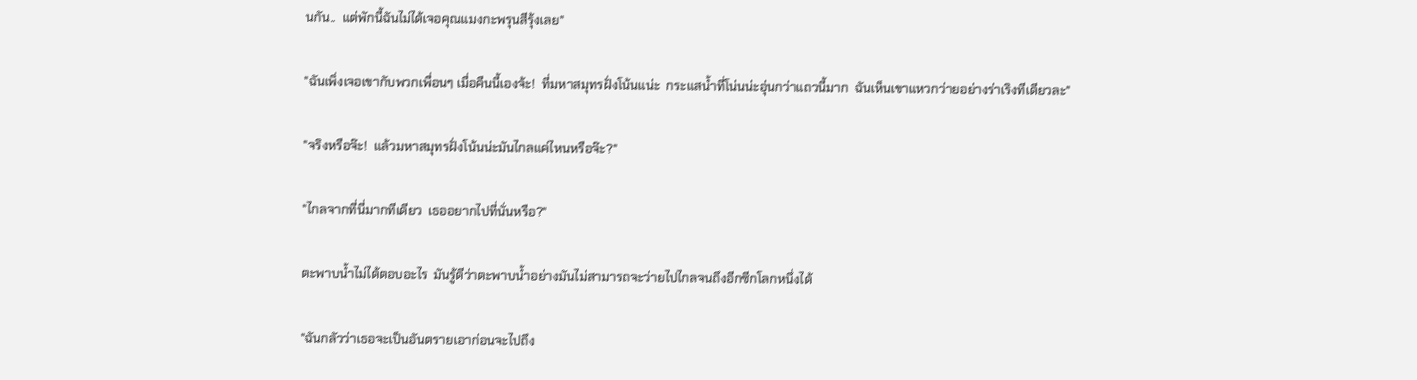นกัน..  แต่พักนี้ฉันไม่ได้เจอคุณแมงกะพรุนสีรุ้งเลย"

"ฉันเพิ่งเจอเขากับพวกเพื่อนๆ เมื่อคืนนี้เองจ้ะ!  ที่มหาสมุทรฝั่งโน้นแน่ะ  กระแสน้ำที่โน่นน่ะอุ่นกว่าแถวนี้มาก  ฉันเห็นเขาแหวกว่ายอย่างร่าเริงทีเดียวละ"

"จริงหรือจ๊ะ!  แล้วมหาสมุทรฝั่งโน้นน่ะมันไกลแค่ไหนหรือจ๊ะ?"

"ไกลจากที่นี่มากทีเดียว  เธออยากไปที่นั่นหรือ?"

ตะพาบน้ำไม่ได้ตอบอะไร  มันรู้ดีว่าตะพาบน้ำอย่างมันไม่สามารถจะว่ายไปไกลจนถึงอีกซีกโลกหนึ่งได้

"ฉันกลัวว่าเธอจะเป็นอันตรายเอาก่อนจะไปถึง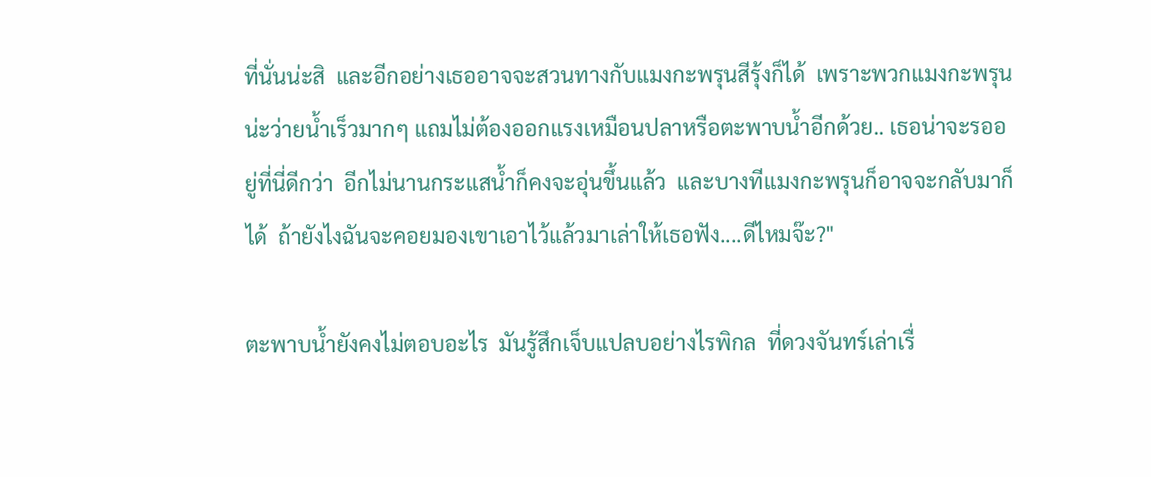ที่นั่นน่ะสิ  และอีกอย่างเธออาจจะสวนทางกับแมงกะพรุนสีรุ้งก็ได้  เพราะพวกแมงกะพรุนน่ะว่ายน้ำเร็วมากๆ แถมไม่ต้องออกแรงเหมือนปลาหรือตะพาบน้ำอีกด้วย.. เธอน่าจะรออยู่ที่นี่ดีกว่า  อีกไม่นานกระแสน้ำก็คงจะอุ่นขึ้นแล้ว  และบางทีแมงกะพรุนก็อาจจะกลับมาก็ได้  ถ้ายังไงฉันจะคอยมองเขาเอาไว้แล้วมาเล่าให้เธอฟัง....ดีไหมจ๊ะ?"

ตะพาบน้ำยังคงไม่ตอบอะไร  มันรู้สึกเจ็บแปลบอย่างไรพิกล  ที่ดวงจันทร์เล่าเรื่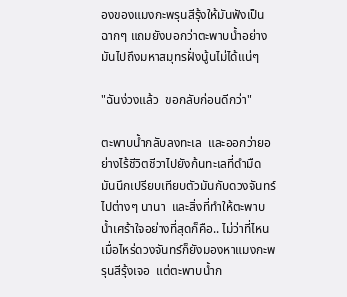องของแมงกะพรุนสีรุ้งให้มันฟังเป็นฉากๆ แถมยังบอกว่าตะพาบน้ำอย่างมันไปถึงมหาสมุทรฝั่งนู้นไม่ได้แน่ๆ

"ฉันง่วงแล้ว  ขอกลับก่อนดีกว่า"

ตะพาบน้ำกลับลงทะเล  และออกว่ายอย่างไร้ชีวิตชีวาไปยังก้นทะเลที่ดำมืด  มันนึกเปรียบเทียบตัวมันกับดวงจันทร์ไปต่างๆ นานา  และสิ่งที่ทำให้ตะพาบน้ำเศร้าใจอย่างที่สุดก็คือ.. ไม่ว่าที่ไหนเมื่อไหร่ดวงจันทร์ก็ยังมองหาแมงกะพรุนสีรุ้งเจอ  แต่ตะพาบน้ำก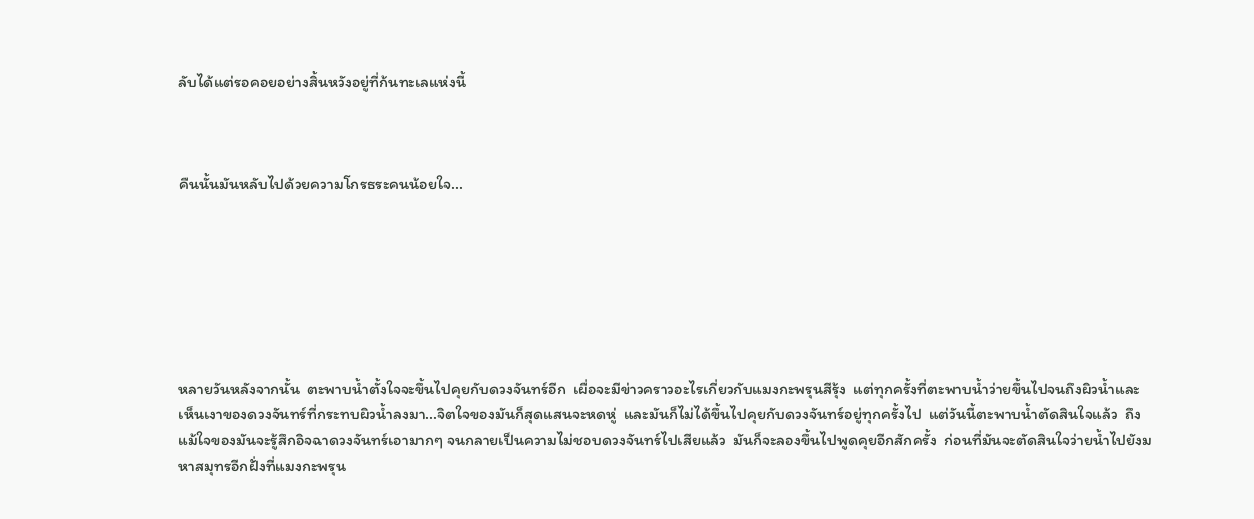ลับได้แต่รอคอยอย่างสิ้นหวังอยู่ที่ก้นทะเลแห่งนี้



คืนนั้นมันหลับไปด้วยความโกรธระคนน้อยใจ...







หลายวันหลังจากนั้น  ตะพาบน้ำตั้งใจจะขึ้นไปคุยกับดวงจันทร์อีก  เผื่อจะมีข่าวคราวอะไรเกี่ยวกับแมงกะพรุนสีรุ้ง  แต่ทุกครั้งที่ตะพาบน้ำว่ายขึ้นไปจนถึงผิวน้ำและเห็นเงาของดวงจันทร์ที่กระทบผิวน้ำลงมา...จิตใจของมันก็สุดแสนจะหดหู่  และมันก็ไม่ได้ขึ้นไปคุยกับดวงจันทร์อยู่ทุกครั้งไป  แต่วันนี้ตะพาบน้ำตัดสินใจแล้ว  ถึงแม้ใจของมันจะรู้สึกอิจฉาดวงจันทร์เอามากๆ จนกลายเป็นความไม่ชอบดวงจันทร์ไปเสียแล้ว  มันก็จะลองขึ้นไปพูดคุยอีกสักครั้ง  ก่อนที่มันจะตัดสินใจว่ายน้ำไปยังมหาสมุทรอีกฝั่งที่แมงกะพรุน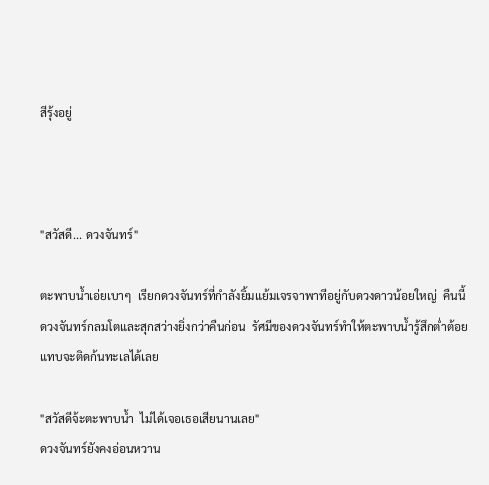สีรุ้งอยู่



"สวัสดี... ดวงจันทร์"

ตะพาบน้ำเอ่ยเบาๆ  เรียกดวงจันทร์ที่กำลังยิ้มแย้มเจรจาพาทีอยู่กับดวงดาวน้อยใหญ่  คืนนี้ดวงจันทร์กลมโตและสุกสว่างยิ่งกว่าคืนก่อน  รัศมีของดวงจันทร์ทำให้ตะพาบน้ำรู้สึกต่ำต้อยแทบจะติดก้นทะเลได้เลย

"สวัสดีจ้ะตะพาบน้ำ  ไม่ได้เจอเธอเสียนานเลย"
ดวงจันทร์ยังคงอ่อนหวาน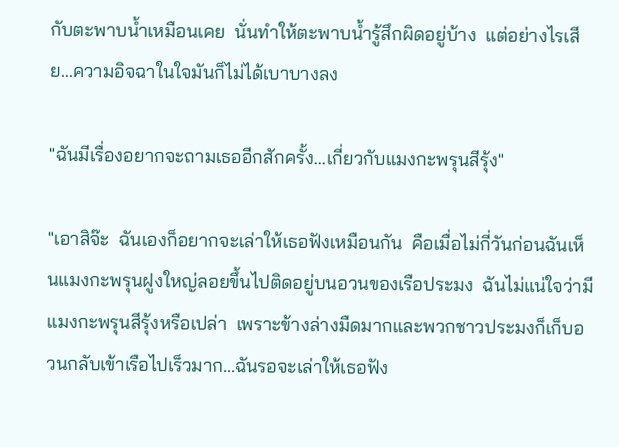กับตะพาบน้ำเหมือนเคย  นั่นทำให้ตะพาบน้ำรู้สึกผิดอยู่บ้าง  แต่อย่างไรเสีย...ความอิจฉาในใจมันก็ไม่ได้เบาบางลง

"ฉันมีเรื่องอยากจะถามเธออีกสักครั้ง...เกี่ยวกับแมงกะพรุนสีรุ้ง"

"เอาสิจ๊ะ  ฉันเองก็อยากจะเล่าให้เธอฟังเหมือนกัน  คือเมื่อไม่กี่วันก่อนฉันเห็นแมงกะพรุนฝูงใหญ่ลอยขึ้นไปติดอยู่บนอวนของเรือประมง  ฉันไม่แน่ใจว่ามีแมงกะพรุนสีรุ้งหรือเปล่า  เพราะข้างล่างมืดมากและพวกชาวประมงก็เก็บอวนกลับเข้าเรือไปเร็วมาก...ฉันรอจะเล่าให้เธอฟัง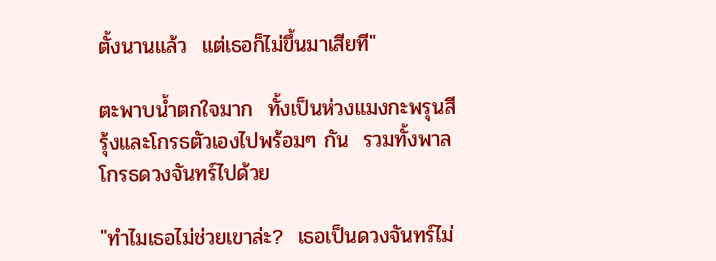ตั้งนานแล้ว  แต่เธอก็ไม่ขึ้นมาเสียที"

ตะพาบน้ำตกใจมาก  ทั้งเป็นห่วงแมงกะพรุนสีรุ้งและโกรธตัวเองไปพร้อมๆ กัน  รวมทั้งพาลโกรธดวงจันทร์ไปด้วย

"ทำไมเธอไม่ช่วยเขาล่ะ?  เธอเป็นดวงจันทร์ไม่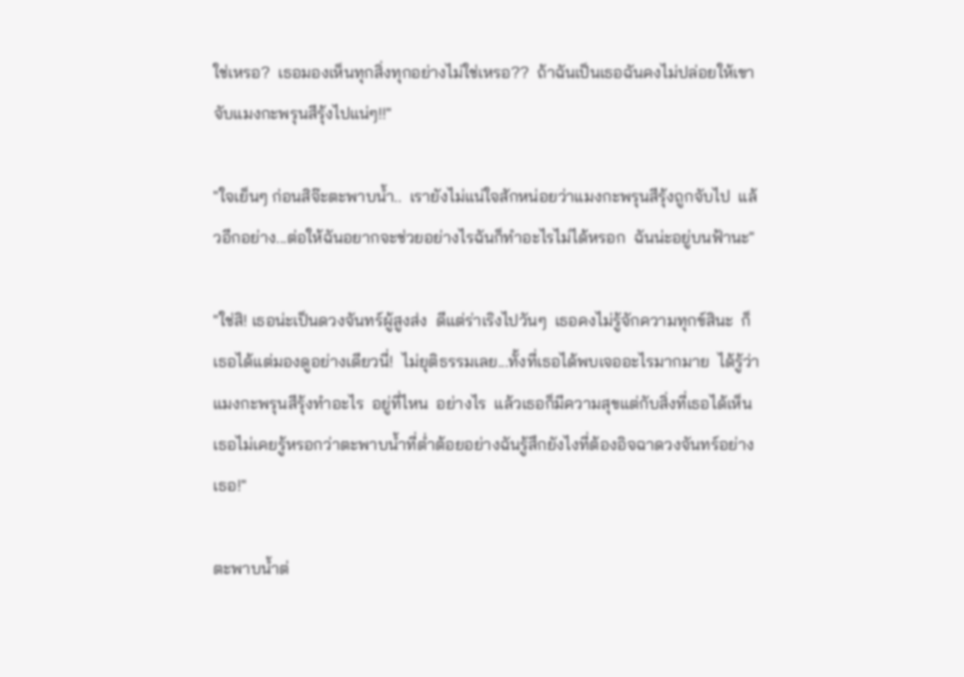ใช่เหรอ?  เธอมองเห็นทุกสิ่งทุกอย่างไม่ใช่เหรอ??  ถ้าฉันเป็นเธอฉันคงไม่ปล่อยให้เขาจับแมงกะพรุนสีรุ้งไปแน่ๆ!!"

"ใจเย็นๆ ก่อนสิจ๊ะตะพาบน้ำ..  เรายังไม่แน่ใจสักหน่อยว่าแมงกะพรุนสีรุ้งถูกจับไป  แล้วอีกอย่าง...ต่อให้ฉันอยากจะช่วยอย่างไรฉันก็ทำอะไรไม่ได้หรอก  ฉันน่ะอยู่บนฟ้านะ"

"ใช่สิ! เธอน่ะเป็นดวงจันทร์ผู้สูงส่ง  ดีแต่ร่าเริงไปวันๆ  เธอคงไม่รู้จักความทุกข์สินะ  ก็เธอได้แต่มองดูอย่างเดียวนี่!  ไม่ยุติธรรมเลย...ทั้งที่เธอได้พบเจออะไรมากมาย  ได้รู้ว่าแมงกะพรุนสีรุ้งทำอะไร  อยู่ที่ไหน  อย่างไร  แล้วเธอก็มีความสุขแต่กับสิ่งที่เธอได้เห็น  เธอไม่เคยรู้หรอกว่าตะพาบน้ำที่ต่ำต้อยอย่างฉันรู้สึกยังไงที่ต้องอิจฉาดวงจันทร์อย่างเธอ!"

ตะพาบน้ำต่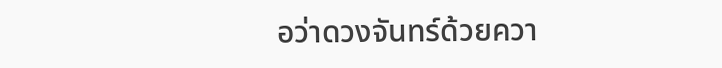อว่าดวงจันทร์ด้วยควา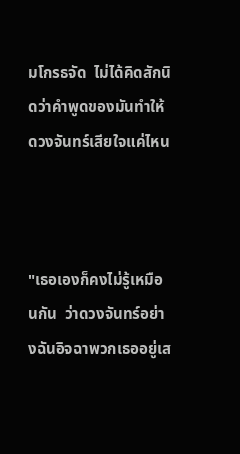มโกรธจัด  ไม่ได้คิดสักนิดว่าคำพูดของมันทำให้ดวงจันทร์เสียใจแค่ไหน



"เธอเองก็คงไม่รู้เหมือนกัน  ว่าดวงจันทร์อย่างฉันอิจฉาพวกเธออยู่เส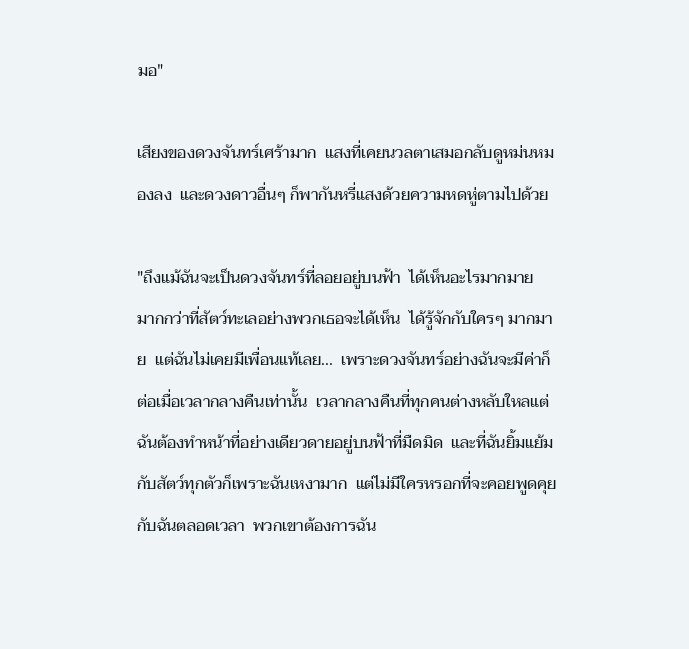มอ"

เสียงของดวงจันทร์เศร้ามาก  แสงที่เคยนวลตาเสมอกลับดูหม่นหมองลง  และดวงดาวอื่นๆ ก็พากันหรี่แสงด้วยความหดหู่ตามไปด้วย

"ถึงแม้ฉันจะเป็นดวงจันทร์ที่ลอยอยู่บนฟ้า  ได้เห็นอะไรมากมาย  มากกว่าที่สัตว์ทะเลอย่างพวกเธอจะได้เห็น  ได้รู้จักกับใครๆ มากมาย  แต่ฉันไม่เคยมีเพื่อนแท้เลย...  เพราะดวงจันทร์อย่างฉันจะมีค่าก็ต่อเมื่อเวลากลางคืนเท่านั้น  เวลากลางคืนที่ทุกคนต่างหลับใหลแต่ฉันต้องทำหน้าที่อย่างเดียวดายอยู่บนฟ้าที่มืดมิด  และที่ฉันยิ้มแย้มกับสัตว์ทุกตัวก็เพราะฉันเหงามาก  แต่ไม่มีใครหรอกที่จะคอยพูดคุยกับฉันตลอดเวลา  พวกเขาต้องการฉัน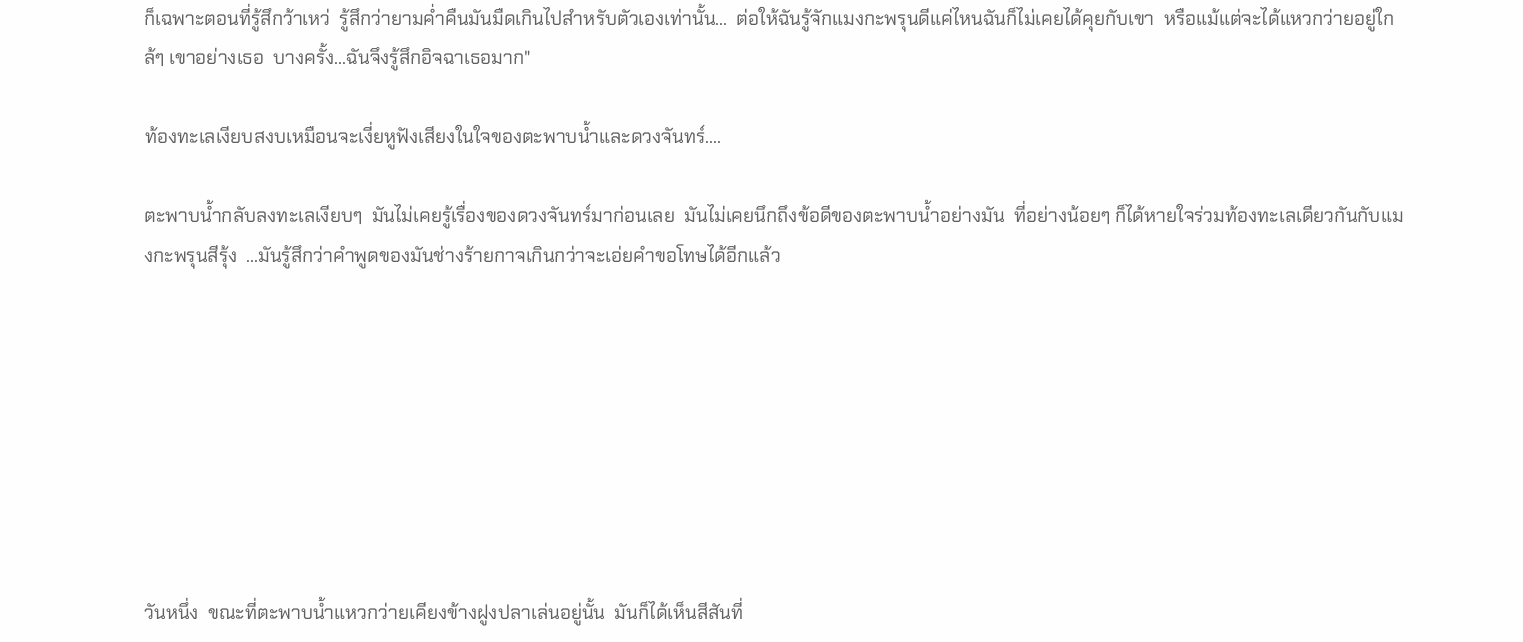ก็เฉพาะตอนที่รู้สึกว้าเหว่  รู้สึกว่ายามค่ำคืนมันมืดเกินไปสำหรับตัวเองเท่านั้น...  ต่อให้ฉันรู้จักแมงกะพรุนดีแค่ไหนฉันก็ไม่เคยได้คุยกับเขา  หรือแม้แต่จะได้แหวกว่ายอยู่ใกล้ๆ เขาอย่างเธอ  บางครั้ง...ฉันจึงรู้สึกอิจฉาเธอมาก"

ท้องทะเลเงียบสงบเหมือนจะเงี่ยหูฟังเสียงในใจของตะพาบน้ำและดวงจันทร์....

ตะพาบน้ำกลับลงทะเลเงียบๆ  มันไม่เคยรู้เรื่องของดวงจันทร์มาก่อนเลย  มันไม่เคยนึกถึงข้อดีของตะพาบน้ำอย่างมัน  ที่อย่างน้อยๆ ก็ได้หายใจร่วมท้องทะเลเดียวกันกับแมงกะพรุนสีรุ้ง  ...มันรู้สึกว่าคำพูดของมันช่างร้ายกาจเกินกว่าจะเอ่ยคำขอโทษได้อีกแล้ว








วันหนึ่ง  ขณะที่ตะพาบน้ำแหวกว่ายเคียงข้างฝูงปลาเล่นอยู่นั้น  มันก็ได้เห็นสีสันที่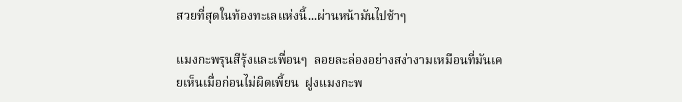สวยที่สุดในท้องทะเลแห่งนี้...ผ่านหน้ามันไปช้าๆ

แมงกะพรุนสีรุ้งและเพื่อนๆ  ลอยละล่องอย่างสง่างามเหมือนที่มันเคยเห็นเมื่อก่อนไม่ผิดเพี้ยน  ฝูงแมงกะพ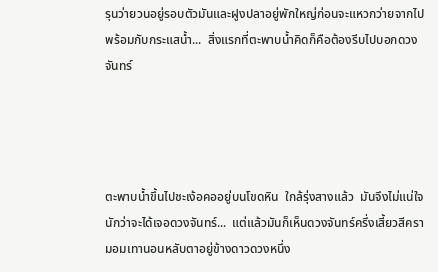รุนว่ายวนอยู่รอบตัวมันและฝูงปลาอยู่พักใหญ่ก่อนจะแหวกว่ายจากไปพร้อมกับกระแสน้ำ...  สิ่งแรกที่ตะพาบน้ำคิดก็คือต้องรีบไปบอกดวงจันทร์




ตะพาบน้ำขึ้นไปชะเง้อคออยู่บนโขดหิน  ใกล้รุ่งสางแล้ว  มันจึงไม่แน่ใจนักว่าจะได้เจอดวงจันทร์...  แต่แล้วมันก็เห็นดวงจันทร์ครึ่งเสี้ยวสีครามอมเทานอนหลับตาอยู่ข้างดาวดวงหนึ่ง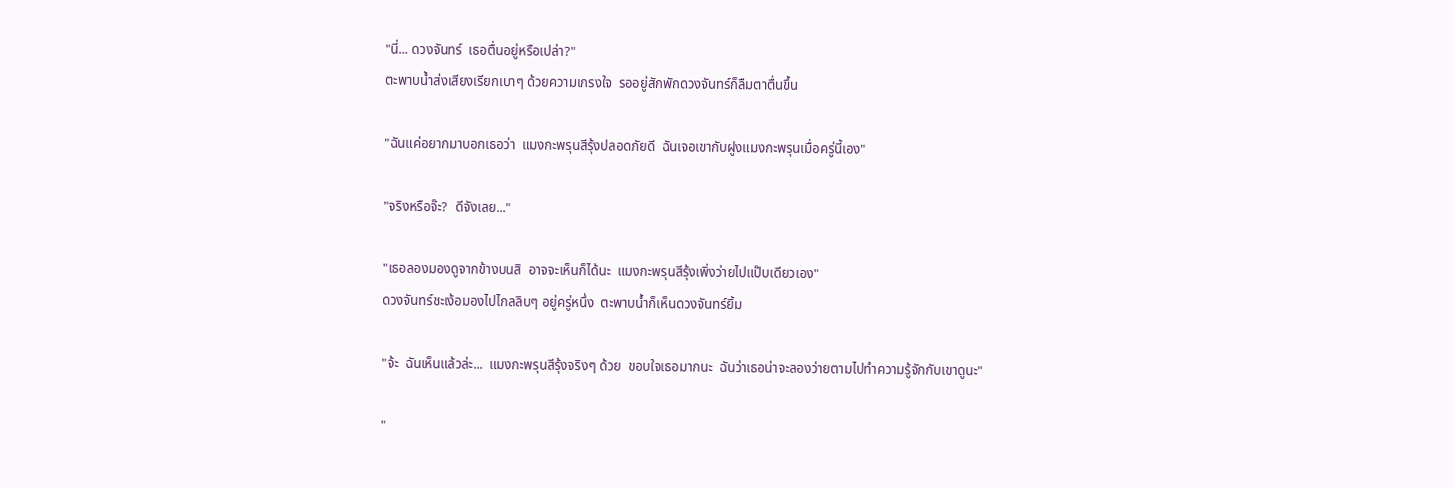"นี่... ดวงจันทร์  เธอตื่นอยู่หรือเปล่า?"
ตะพาบน้ำส่งเสียงเรียกเบาๆ ด้วยความเกรงใจ  รออยู่สักพักดวงจันทร์ก็ลืมตาตื่นขึ้น

"ฉันแค่อยากมาบอกเธอว่า  แมงกะพรุนสีรุ้งปลอดภัยดี  ฉันเจอเขากับฝูงแมงกะพรุนเมื่อครู่นี้เอง"

"จริงหรือจ๊ะ?  ดีจังเลย..."

"เธอลองมองดูจากข้างบนสิ  อาจจะเห็นก็ได้นะ  แมงกะพรุนสีรุ้งเพิ่งว่ายไปแป๊บเดียวเอง"
ดวงจันทร์ชะเง้อมองไปไกลลิบๆ อยู่ครู่หนึ่ง  ตะพาบน้ำก็เห็นดวงจันทร์ยิ้ม

"จ้ะ  ฉันเห็นแล้วล่ะ...  แมงกะพรุนสีรุ้งจริงๆ ด้วย  ขอบใจเธอมากนะ  ฉันว่าเธอน่าจะลองว่ายตามไปทำความรู้จักกับเขาดูนะ"

"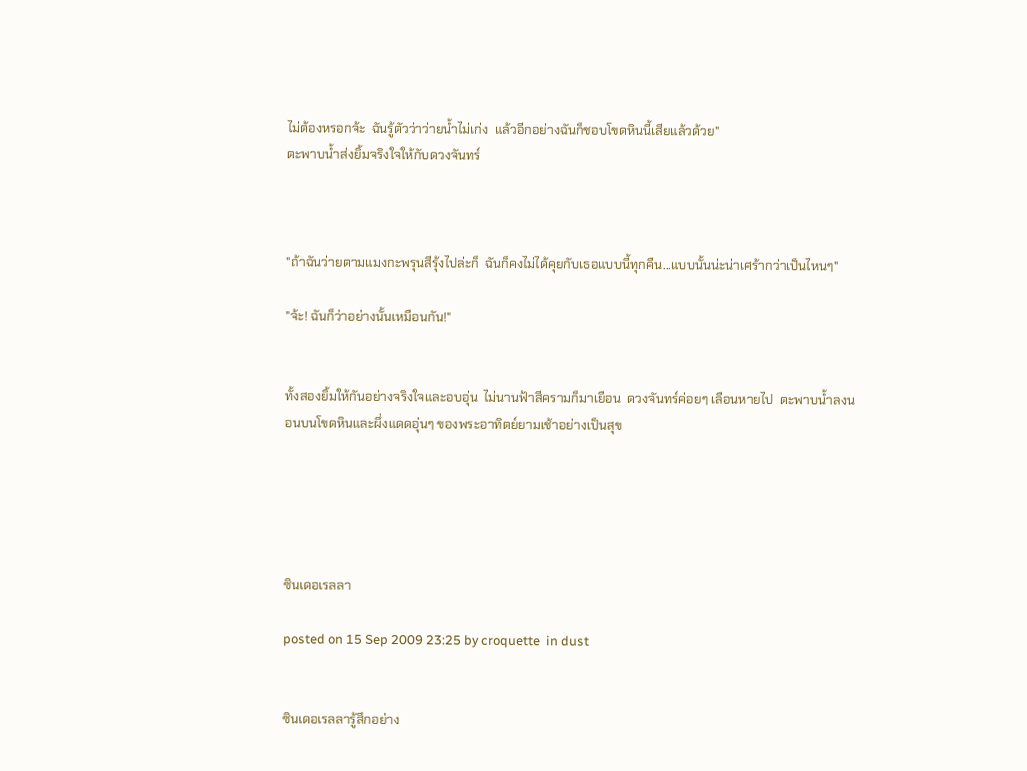ไม่ต้องหรอกจ้ะ  ฉันรู้ตัวว่าว่ายน้ำไม่เก่ง  แล้วอีกอย่างฉันก็ชอบโขดหินนี้เสียแล้วด้วย"
ตะพาบน้ำส่งยิ้มจริงใจให้กับดวงจันทร์



"ถ้าฉันว่ายตามแมงกะพรุนสีรุ้งไปล่ะก็  ฉันก็คงไม่ได้คุยกับเธอแบบนี้ทุกคืน...แบบนั้นน่ะน่าเศร้ากว่าเป็นไหนๆ"

"จ้ะ! ฉันก็ว่าอย่างนั้นเหมือนกัน!"


ทั้งสองยิ้มให้กันอย่างจริงใจและอบอุ่น  ไม่นานฟ้าสีครามก็มาเยือน  ดวงจันทร์ค่อยๆ เลือนหายไป  ตะพาบน้ำลงนอนบนโขดหินและผึ่งแดดอุ่นๆ ของพระอาทิตย์ยามเช้าอย่างเป็นสุข





ซินเดอเรลลา

posted on 15 Sep 2009 23:25 by croquette  in dust


ซินเดอเรลลารู้สึกอย่าง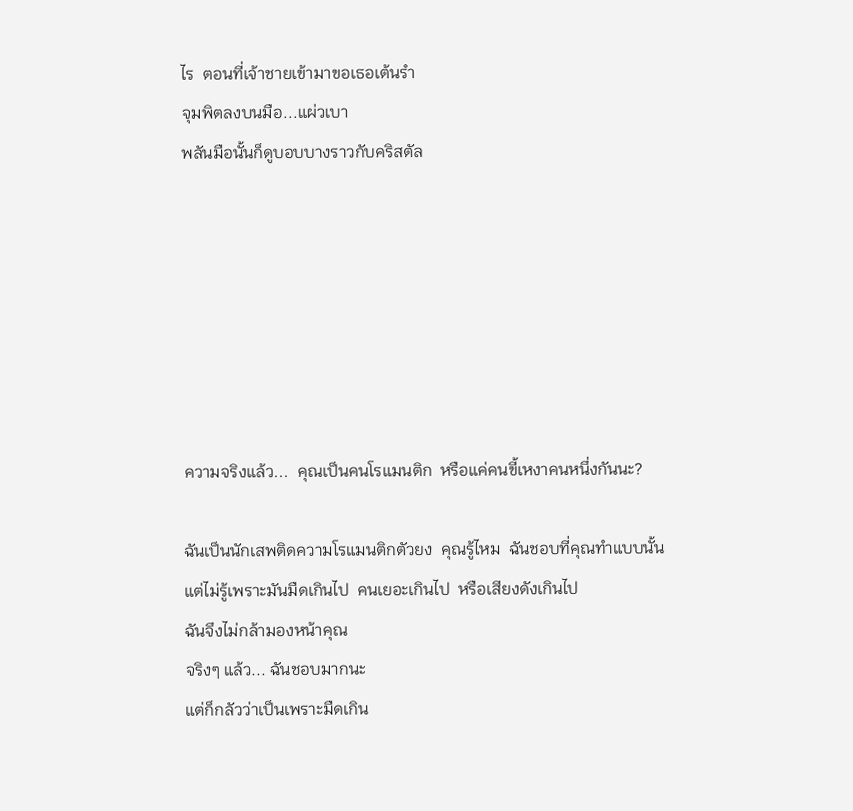ไร  ตอนที่เจ้าชายเข้ามาขอเธอเต้นรำ
จุมพิตลงบนมือ...แผ่วเบา
พลันมือนั้นก็ดูบอบบางราวกับคริสตัล







ความจริงแล้ว...  คุณเป็นคนโรแมนติก  หรือแค่คนขี้เหงาคนหนึ่งกันนะ?

ฉันเป็นนักเสพติดความโรแมนติกตัวยง  คุณรู้ไหม  ฉันชอบที่คุณทำแบบนั้น
แต่ไม่รู้เพราะมันมืดเกินไป  คนเยอะเกินไป  หรือเสียงดังเกินไป
ฉันจึงไม่กล้ามองหน้าคุณ
จริงๆ แล้ว... ฉันชอบมากนะ
แต่ก็กลัวว่าเป็นเพราะมืดเกิน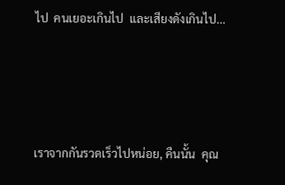ไป  คนเยอะเกินไป  และเสียงดังเกินไป...




เราจากกันรวดเร็วไปหน่อย, คืนนั้น  คุณ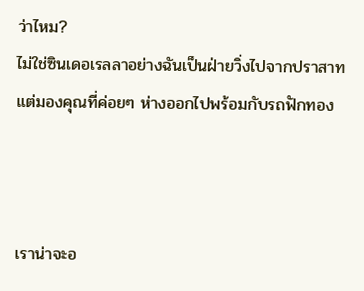ว่าไหม?
ไม่ใช่ซินเดอเรลลาอย่างฉันเป็นฝ่ายวิ่งไปจากปราสาท  แต่มองคุณที่ค่อยๆ ห่างออกไปพร้อมกับรถฟักทอง



เราน่าจะอ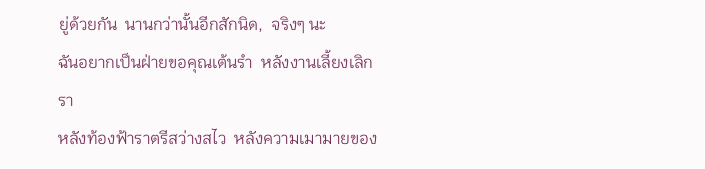ยู่ด้วยกัน  นานกว่านั้นอีกสักนิด,  จริงๆ นะ
ฉันอยากเป็นฝ่ายขอคุณเต้นรำ  หลังงานเลี้ยงเลิกรา
หลังท้องฟ้าราตรีสว่างสไว  หลังความเมามายของ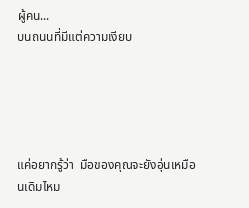ผู้คน...
บนถนนที่มีแต่ความเงียบ





แค่อยากรู้ว่า  มือของคุณจะยังอุ่นเหมือนเดิมไหม